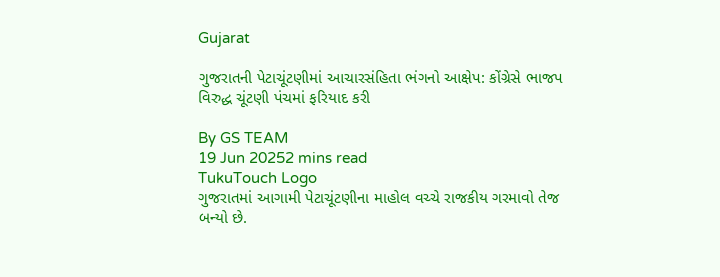Gujarat

ગુજરાતની પેટાચૂંટણીમાં આચારસંહિતા ભંગનો આક્ષેપ: કોંગ્રેસે ભાજપ વિરુદ્ધ ચૂંટણી પંચમાં ફરિયાદ કરી

By GS TEAM
19 Jun 20252 mins read
TukuTouch Logo
ગુજરાતમાં આગામી પેટાચૂંટણીના માહોલ વચ્ચે રાજકીય ગરમાવો તેજ બન્યો છે.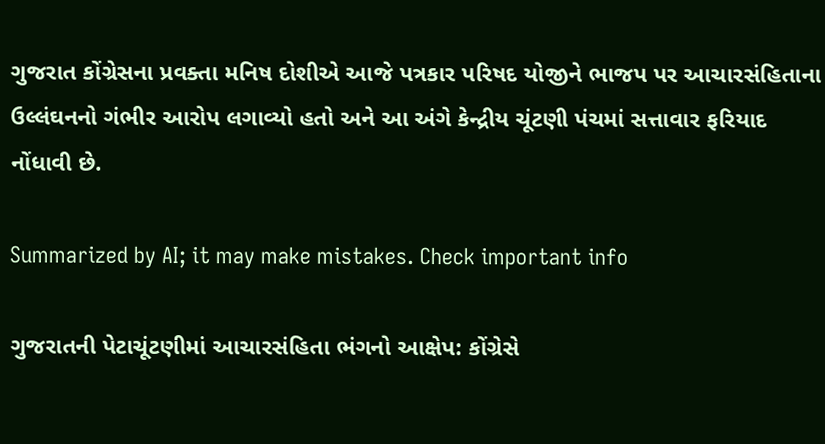ગુજરાત કોંગ્રેસના પ્રવક્તા મનિષ દોશીએ આજે પત્રકાર પરિષદ યોજીને ભાજપ પર આચારસંહિતાના ઉલ્લંઘનનો ગંભીર આરોપ લગાવ્યો હતો અને આ અંગે કેન્દ્રીય ચૂંટણી પંચમાં સત્તાવાર ફરિયાદ નોંધાવી છે.

Summarized by AI; it may make mistakes. Check important info

ગુજરાતની પેટાચૂંટણીમાં આચારસંહિતા ભંગનો આક્ષેપ: કોંગ્રેસે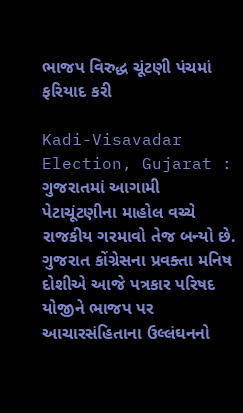ભાજપ વિરુદ્ધ ચૂંટણી પંચમાં ફરિયાદ કરી

Kadi-Visavadar Election, Gujarat : ગુજરાતમાં આગામી પેટાચૂંટણીના માહોલ વચ્ચે રાજકીય ગરમાવો તેજ બન્યો છે. ગુજરાત કોંગ્રેસના પ્રવક્તા મનિષ દોશીએ આજે પત્રકાર પરિષદ યોજીને ભાજપ પર આચારસંહિતાના ઉલ્લંઘનનો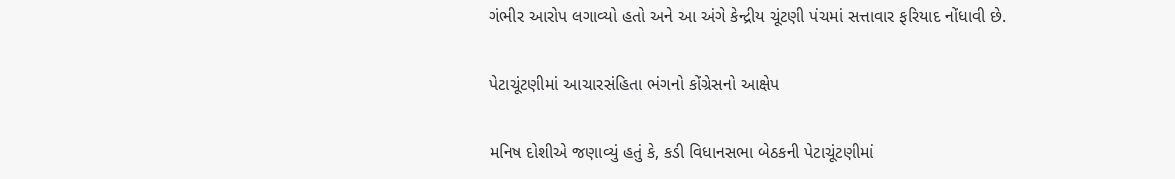ગંભીર આરોપ લગાવ્યો હતો અને આ અંગે કેન્દ્રીય ચૂંટણી પંચમાં સત્તાવાર ફરિયાદ નોંધાવી છે.

પેટાચૂંટણીમાં આચારસંહિતા ભંગનો કોંગ્રેસનો આક્ષેપ

મનિષ દોશીએ જણાવ્યું હતું કે, કડી વિધાનસભા બેઠકની પેટાચૂંટણીમાં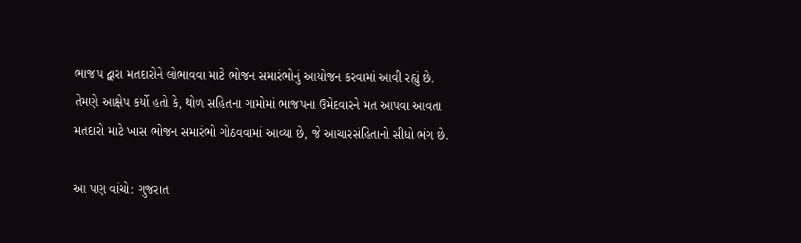ભાજપ દ્વારા મતદારોને લોભાવવા માટે ભોજન સમારંભોનું આયોજન કરવામાં આવી રહ્યું છે. તેમણે આક્ષેપ કર્યો હતો કે, થોળ સહિતના ગામોમાં ભાજપના ઉમેદવારને મત આપવા આવતા મતદારો માટે ખાસ ભોજન સમારંભો ગોઠવવામાં આવ્યા છે, જે આચારસંહિતાનો સીધો ભંગ છે.

આ પણ વાંચો: ગુજરાત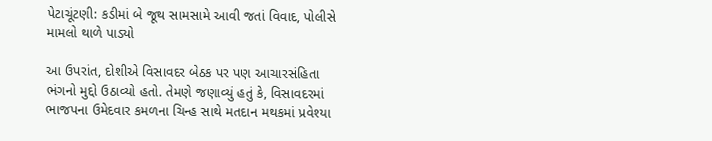પેટાચૂંટણી: કડીમાં બે જૂથ સામસામે આવી જતાં વિવાદ, પોલીસે મામલો થાળે પાડ્યો

આ ઉપરાંત, દોશીએ વિસાવદર બેઠક પર પણ આચારસંહિતા ભંગનો મુદ્દો ઉઠાવ્યો હતો. તેમણે જણાવ્યું હતું કે, વિસાવદરમાં ભાજપના ઉમેદવાર કમળના ચિન્હ સાથે મતદાન મથકમાં પ્રવેશ્યા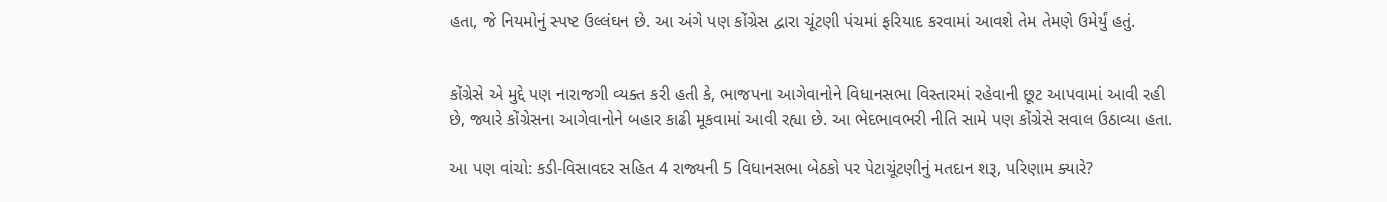હતા, જે નિયમોનું સ્પષ્ટ ઉલ્લંઘન છે. આ અંગે પણ કોંગ્રેસ દ્વારા ચૂંટણી પંચમાં ફરિયાદ કરવામાં આવશે તેમ તેમણે ઉમેર્યું હતું.


કોંગ્રેસે એ મુદ્દે પણ નારાજગી વ્યક્ત કરી હતી કે, ભાજપના આગેવાનોને વિધાનસભા વિસ્તારમાં રહેવાની છૂટ આપવામાં આવી રહી છે, જ્યારે કોંગ્રેસના આગેવાનોને બહાર કાઢી મૂકવામાં આવી રહ્યા છે. આ ભેદભાવભરી નીતિ સામે પણ કોંગ્રેસે સવાલ ઉઠાવ્યા હતા.

આ પણ વાંચો: કડી-વિસાવદર સહિત 4 રાજ્યની 5 વિધાનસભા બેઠકો પર પેટાચૂંટણીનું મતદાન શરૂ, પરિણામ ક્યારે?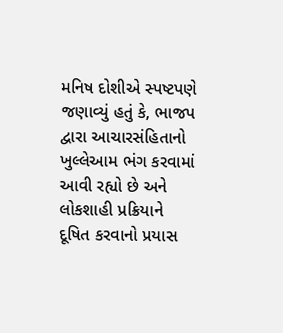મનિષ દોશીએ સ્પષ્ટપણે જણાવ્યું હતું કે, ભાજપ દ્વારા આચારસંહિતાનો ખુલ્લેઆમ ભંગ કરવામાં આવી રહ્યો છે અને લોકશાહી પ્રક્રિયાને દૂષિત કરવાનો પ્રયાસ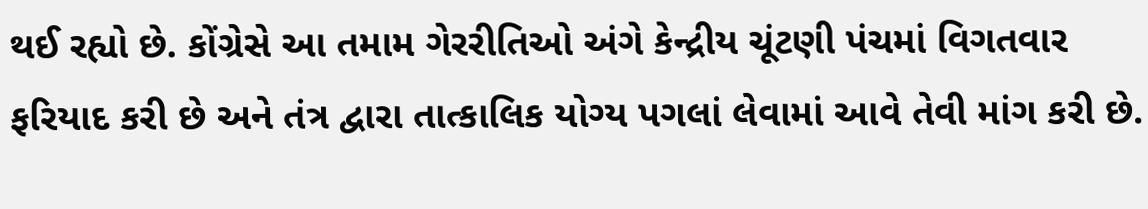થઈ રહ્યો છે. કોંગ્રેસે આ તમામ ગેરરીતિઓ અંગે કેન્દ્રીય ચૂંટણી પંચમાં વિગતવાર ફરિયાદ કરી છે અને તંત્ર દ્વારા તાત્કાલિક યોગ્ય પગલાં લેવામાં આવે તેવી માંગ કરી છે.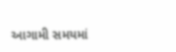આગામી સમયમાં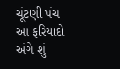ચૂંટણી પંચ આ ફરિયાદો અંગે શું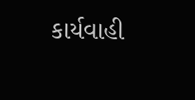કાર્યવાહી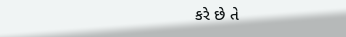કરે છે તે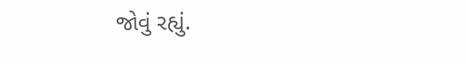જોવું રહ્યું.